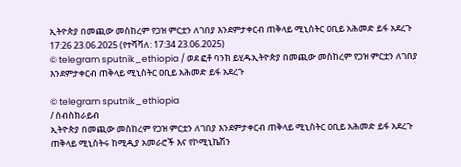ኢትዮጵያ በመጪው መስከረም የጋዝ ምርቷን ለገበያ እንደምታቀርብ ጠቅላይ ሚኒስትር ዐቢይ አሕመድ ይፋ አደረጉ
17:26 23.06.2025 (የተሻሻለ: 17:34 23.06.2025)
© telegram sputnik_ethiopia / ወደ ፎቶ ባንክ ይሂዱኢትዮጵያ በመጪው መስከረም የጋዝ ምርቷን ለገበያ እንደምታቀርብ ጠቅላይ ሚኒስትር ዐቢይ አሕመድ ይፋ አደረጉ

© telegram sputnik_ethiopia
/ ሰብስክራይብ
ኢትዮጵያ በመጪው መስከረም የጋዝ ምርቷን ለገበያ እንደምታቀርብ ጠቅላይ ሚኒስትር ዐቢይ አሕመድ ይፋ አደረጉ
ጠቅላይ ሚኒስትሩ ከሚዲያ አመራሮች እና የኮሚኒኬሽን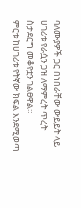ባለሙያዎች ጋር በነበራቸው ውይይት ላይ ሀገሪቱ የራሷን ጋዝ ለማምረት ጥረት ስታደርግ መቆየቷን ገልፀዋል።
ምርቱ ከሀገሪቱ የትኛው ክፍል እንደሚወጣ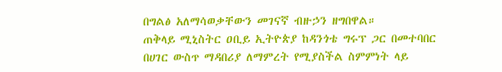በግልፅ አለማሳወቃቸውን መገናኛ ብዙኃን ዘግበዋል።
ጠቅላይ ሚኒስትር ዐቢይ ኢትዮጵያ ከዳንጎቴ ግሩፕ ጋር በመተባበር በሀገር ውስጥ ማዳበሪያ ለማምረት የሚያስችል ስምምነት ላይ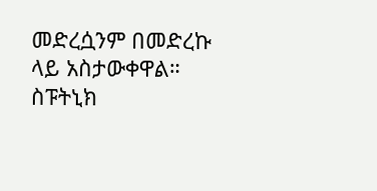መድረሷንም በመድረኩ ላይ አስታውቀዋል።
ስፑትኒክ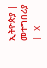ኢትዮጵያ | መተግበሪያ | X